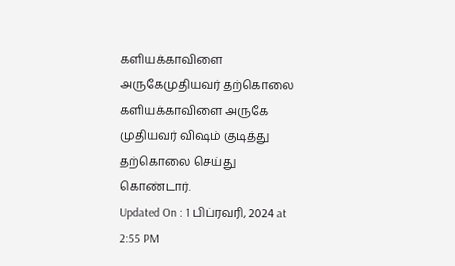களியக்காவிளை அருகேமுதியவர் தற்கொலை
களியக்காவிளை அருகே முதியவர் விஷம் குடித்து தற்கொலை செய்து கொண்டார்.
Updated On : 1 பிப்ரவரி, 2024 at 2:55 PM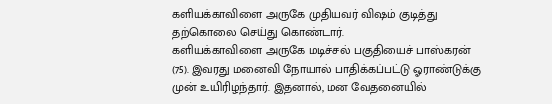களியக்காவிளை அருகே முதியவர் விஷம் குடித்து தற்கொலை செய்து கொண்டார்.
களியக்காவிளை அருகே மடிச்சல் பகுதியைச் பாஸ்கரன் (75). இவரது மனைவி நோயால் பாதிக்கப்பட்டு ஓராண்டுக்கு முன் உயிரிழந்தார். இதனால், மன வேதனையில்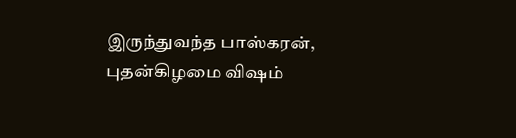இருந்துவந்த பாஸ்கரன், புதன்கிழமை விஷம்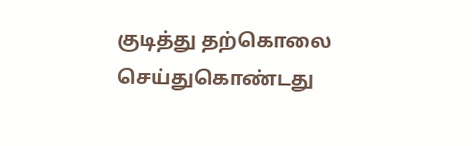குடித்து தற்கொலை செய்துகொண்டது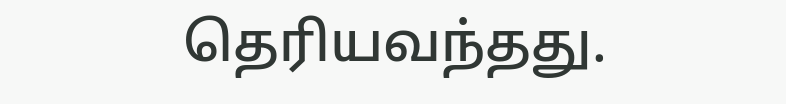தெரியவந்தது.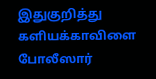இதுகுறித்து களியக்காவிளை போலீஸார்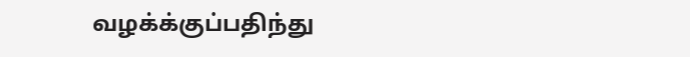வழக்க்குப்பதிந்து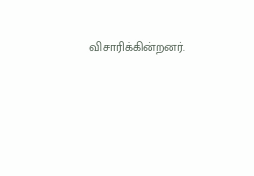விசாரிக்கின்றனர்.